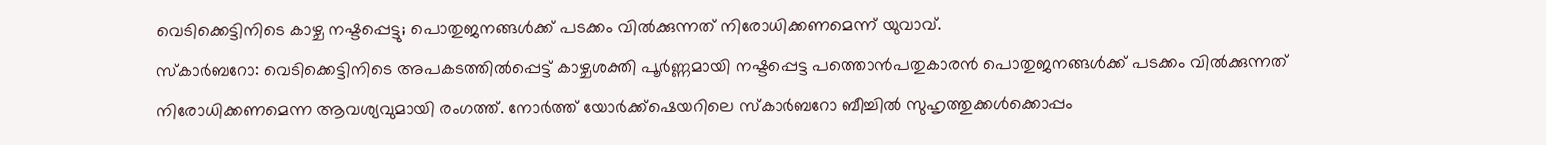വെടിക്കെട്ടിനിടെ കാഴ്ച നഷ്ടപ്പെട്ടു; പൊതുജനങ്ങൾക്ക് പടക്കം വിൽക്കുന്നത് നിരോധിക്കണമെന്ന് യുവാവ്.
സ്കാർബറോ: വെടിക്കെട്ടിനിടെ അപകടത്തിൽപ്പെട്ട് കാഴ്ചശക്തി പൂർണ്ണമായി നഷ്ടപ്പെട്ട പത്തൊൻപതുകാരൻ പൊതുജനങ്ങൾക്ക് പടക്കം വിൽക്കുന്നത് നിരോധിക്കണമെന്ന ആവശ്യവുമായി രംഗത്ത്. നോർത്ത് യോർക്ക്ഷെയറിലെ സ്കാർബറോ ബീച്ചിൽ സുഹൃത്തുക്കൾക്കൊപ്പം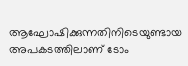ആഘോഷിക്കുന്നതിനിടെയുണ്ടായ അപകടത്തിലാണ് ടോം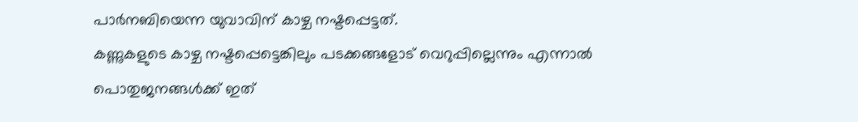പാർനബിയെന്ന യുവാവിന് കാഴ്ച നഷ്ടപ്പെട്ടത്.
കണ്ണുകളുടെ കാഴ്ച നഷ്ടപ്പെട്ടെങ്കിലും പടക്കങ്ങളോട് വെറുപ്പില്ലെന്നും എന്നാൽ പൊതുജനങ്ങൾക്ക് ഇത്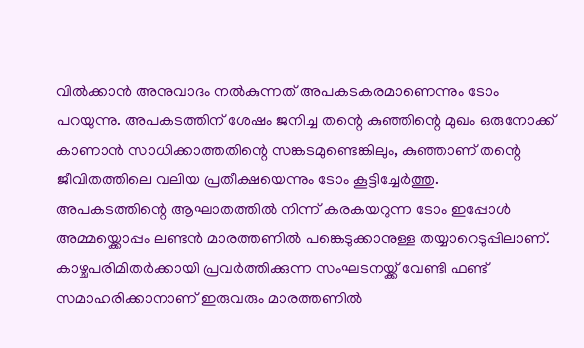വിൽക്കാൻ അനുവാദം നൽകുന്നത് അപകടകരമാണെന്നും ടോം പറയുന്നു. അപകടത്തിന് ശേഷം ജനിച്ച തന്റെ കുഞ്ഞിന്റെ മുഖം ഒരുനോക്ക് കാണാൻ സാധിക്കാത്തതിന്റെ സങ്കടമുണ്ടെങ്കിലും, കുഞ്ഞാണ് തന്റെ ജീവിതത്തിലെ വലിയ പ്രതീക്ഷയെന്നും ടോം കൂട്ടിച്ചേർത്തു.
അപകടത്തിന്റെ ആഘാതത്തിൽ നിന്ന് കരകയറുന്ന ടോം ഇപ്പോൾ അമ്മയ്ക്കൊപ്പം ലണ്ടൻ മാരത്തണിൽ പങ്കെടുക്കാനുള്ള തയ്യാറെടുപ്പിലാണ്. കാഴ്ചപരിമിതർക്കായി പ്രവർത്തിക്കുന്ന സംഘടനയ്ക്ക് വേണ്ടി ഫണ്ട് സമാഹരിക്കാനാണ് ഇരുവരും മാരത്തണിൽ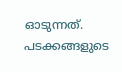ഓടുന്നത്. പടക്കങ്ങളുടെ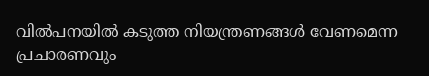വിൽപനയിൽ കടുത്ത നിയന്ത്രണങ്ങൾ വേണമെന്ന പ്രചാരണവും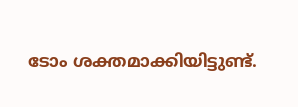ടോം ശക്തമാക്കിയിട്ടുണ്ട്.